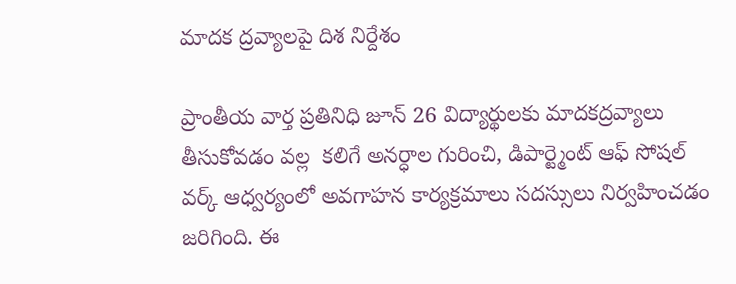మాదక ద్రవ్యాలపై దిశ నిర్దేశం

ప్రాంతీయ వార్త ప్రతినిధి జూన్ 26 విద్యార్థులకు మాదకద్రవ్యాలు తీసుకోవడం వల్ల  కలిగే అనర్ధాల గురించి, డిపార్ట్మెంట్ ఆఫ్ సోషల్ వర్క్ ఆధ్వర్యంలో అవగాహన కార్యక్రమాలు సదస్సులు నిర్వహించడం జరిగింది. ఈ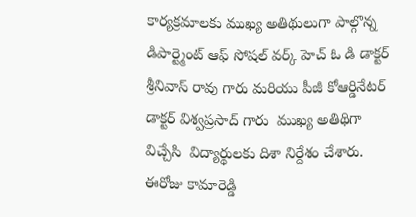కార్యక్రమాలకు ముఖ్య అతిథులుగా పాల్గొన్న డిపార్ట్మెంట్ ఆఫ్ సోషల్ వర్క్ హెచ్ ఓ డి డాక్టర్ శ్రీనివాస్ రావు గారు మరియు పీజీ కోఆర్డినేటర్ డాక్టర్ విశ్వప్రసాద్ గారు  ముఖ్య అతిథిగా విచ్చేసి  విద్యార్థులకు దిశా నిర్దేశం చేశారు. ఈరోజు కామారెడ్డి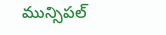మున్సిపల్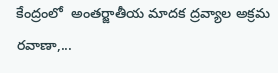కేంద్రంలో  అంతర్జాతీయ మాదక ద్రవ్యాల అక్రమ రవాణా,...